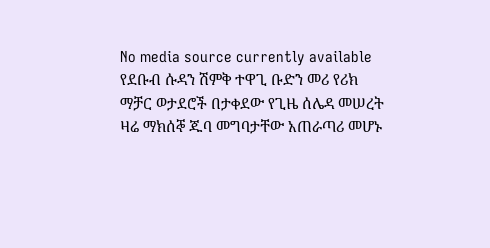No media source currently available
የደቡብ ሱዳን ሽምቅ ተዋጊ ቡድን መሪ የሪክ ማቻር ወታደሮች በታቀደው የጊዜ ሰሌዳ መሠረት ዛሬ ማክሰኞ ጁባ መግባታቸው አጠራጣሪ መሆኑ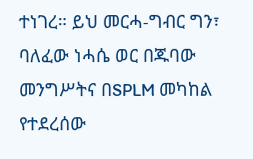ተነገረ። ይህ መርሓ-ግብር ግን፣ ባለፈው ነሓሴ ወር በጁባው መንግሥትና በSPLM መካከል የተደረሰው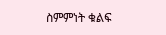ስምምነት ቁልፍ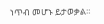ነጥብ መሆኑ ይታወቃል።